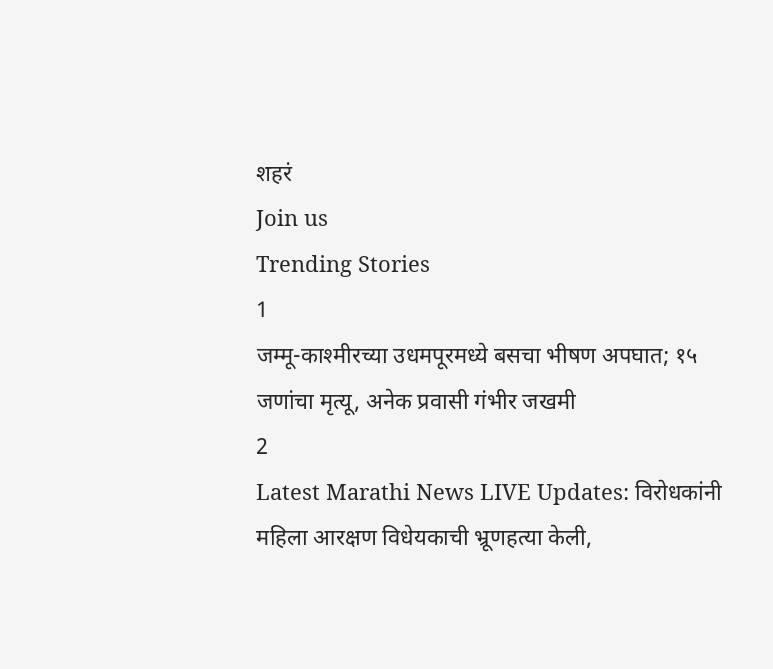शहरं
Join us
Trending Stories
1
जम्मू-काश्मीरच्या उधमपूरमध्ये बसचा भीषण अपघात; १५ जणांचा मृत्यू, अनेक प्रवासी गंभीर जखमी
2
Latest Marathi News LIVE Updates: विरोधकांनी महिला आरक्षण विधेयकाची भ्रूणहत्या केली,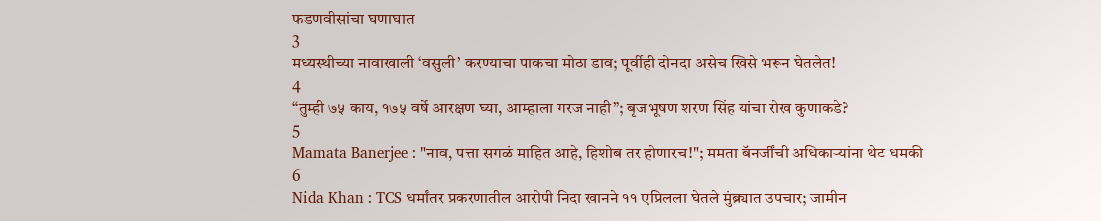फडणवीसांचा घणाघात
3
मध्यस्थीच्या नावाखाली ‘वसुली’ करण्याचा पाकचा मोठा डाव; पूर्वीही दोनदा असेच खिसे भरून घेतलेत!
4
“तुम्ही ७५ काय, १७५ वर्षे आरक्षण घ्या, आम्हाला गरज नाही”; बृजभूषण शरण सिंह यांचा रोख कुणाकडे?
5
Mamata Banerjee : "नाव, पत्ता सगळं माहित आहे, हिशोब तर होणारच!"; ममता बॅनर्जींची अधिकाऱ्यांना थेट धमकी
6
Nida Khan : TCS धर्मांतर प्रकरणातील आरोपी निदा खानने ११ एप्रिलला घेतले मुंब्र्यात उपचार; जामीन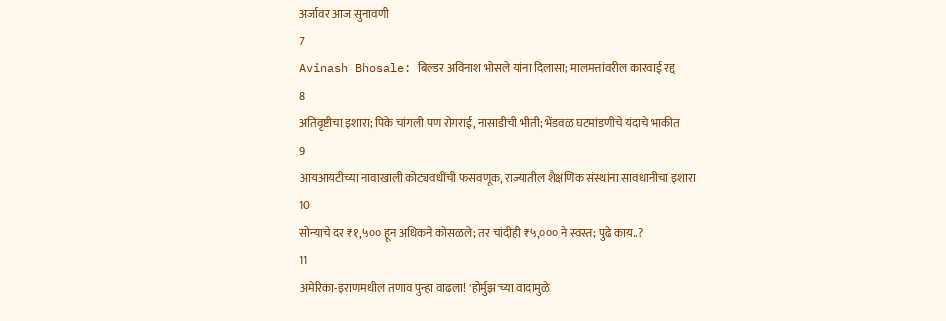अर्जावर आज सुनावणी
7
Avinash Bhosale: बिल्डर अविनाश भोसले यांना दिलासा; मालमत्तांवरील कारवाई रद्द
8
अतिवृष्टीचा इशारा; पिके चांगली पण रोगराई, नासाडीची भीती; भेंडवळ घटमांडणीचे यंदाचे भाकीत
9
आयआयटीच्या नावाखाली कोट्यवधींची फसवणूक, राज्यातील शैक्षणिक संस्थांना सावधानीचा इशारा
10
सोन्याचे दर ₹१,५०० हून अधिकने कोसळले; तर चांदीही ₹५,००० ने स्वस्त; पुढे काय..?
11
अमेरिका-इराणमधील तणाव पुन्हा वाढला! 'होर्मुझ'च्या वादामुळे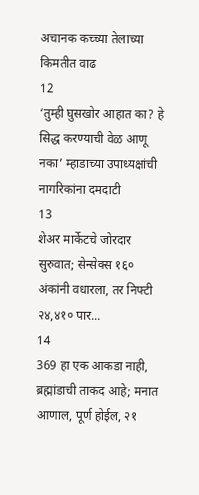अचानक कच्च्या तेलाच्या किमतीत वाढ
12
‘तुम्ही घुसखोर आहात का? हे सिद्ध करण्याची वेळ आणू नका’ म्हाडाच्या उपाध्यक्षांची नागरिकांना दमदाटी
13
शेअर मार्केटचे जोरदार सुरुवात; सेन्सेक्स १६० अंकांनी वधारला, तर निफ्टी २४,४१० पार...
14
369 हा एक आकडा नाही, ब्रह्मांडाची ताकद आहे; मनात आणाल, पूर्ण होईल, २१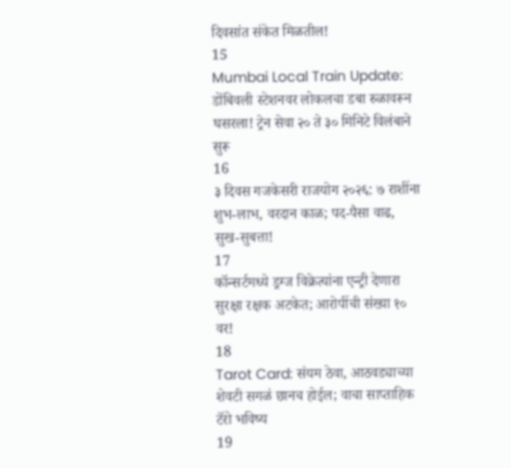दिवसांत संकेत मिळतील!
15
Mumbai Local Train Update: डोंबिवली स्टेशनवर लोकलचा डबा रुळावरून घसरला! ट्रेन सेवा २० ते ३० मिनिटे विलंबाने सुरू
16
३ दिवस गजकेसरी राजयोग २०२६: ७ राशींना शुभ-लाभ, वरदान काळ; पद-पैसा वाढ, सुख-सुबत्ता!
17
कॉन्सर्टमध्ये ड्रग्ज विक्रेत्यांना एन्ट्री देणारा सुरक्षा रक्षक अटकेत; आरोपींची संख्या १० वर!
18
Tarot Card: संयम ठेवा, आठवड्याच्या शेवटी सगळं छानच होईल; वाचा साप्ताहिक टॅरो भविष्य
19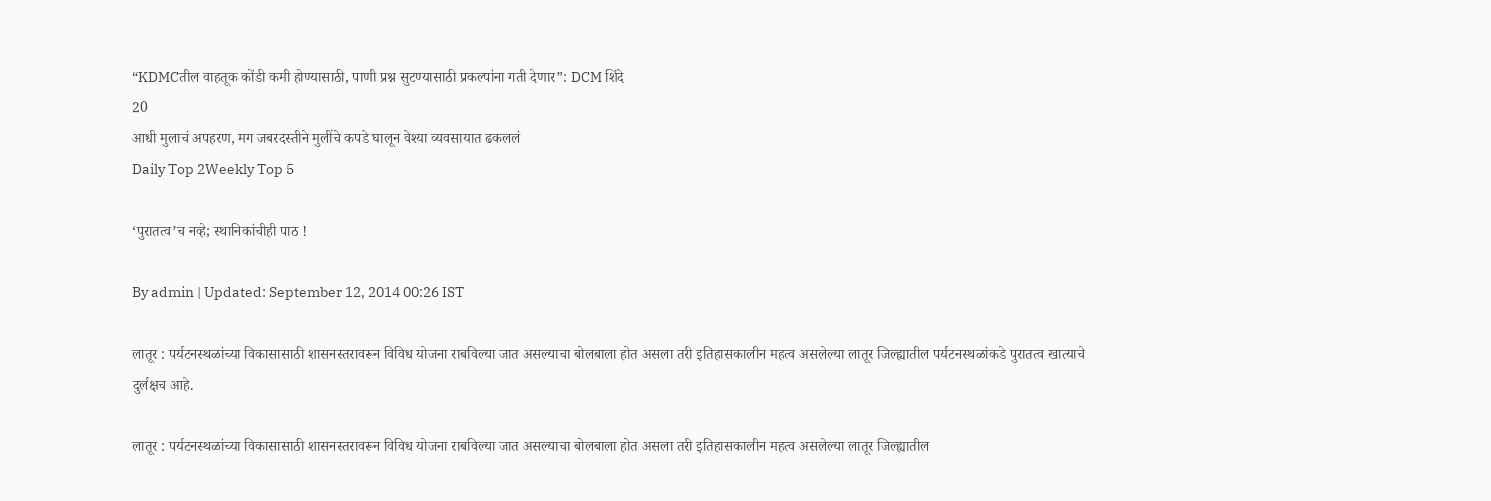“KDMCतील वाहतूक कोंडी कमी होण्यासाठी, पाणी प्रश्न सुटण्यासाठी प्रकल्पांना गती देणार”: DCM शिंदे
20
आधी मुलाचं अपहरण, मग जबरदस्तीने मुलींचे कपडे घालून वेश्या व्यवसायात ढकललं
Daily Top 2Weekly Top 5

‘पुरातत्व’च नव्हे; स्थानिकांचीही पाठ !

By admin | Updated: September 12, 2014 00:26 IST

लातूर : पर्यटनस्थळांच्या विकासासाठी शासनस्तरावरून विविध योजना राबविल्या जात असल्याचा बोलबाला होत असला तरी इतिहासकालीन महत्व असलेल्या लातूर जिल्ह्यातील पर्यटनस्थळांकडे पुरातत्व खात्याचे दुर्लक्षच आहे.

लातूर : पर्यटनस्थळांच्या विकासासाठी शासनस्तरावरून विविध योजना राबविल्या जात असल्याचा बोलबाला होत असला तरी इतिहासकालीन महत्व असलेल्या लातूर जिल्ह्यातील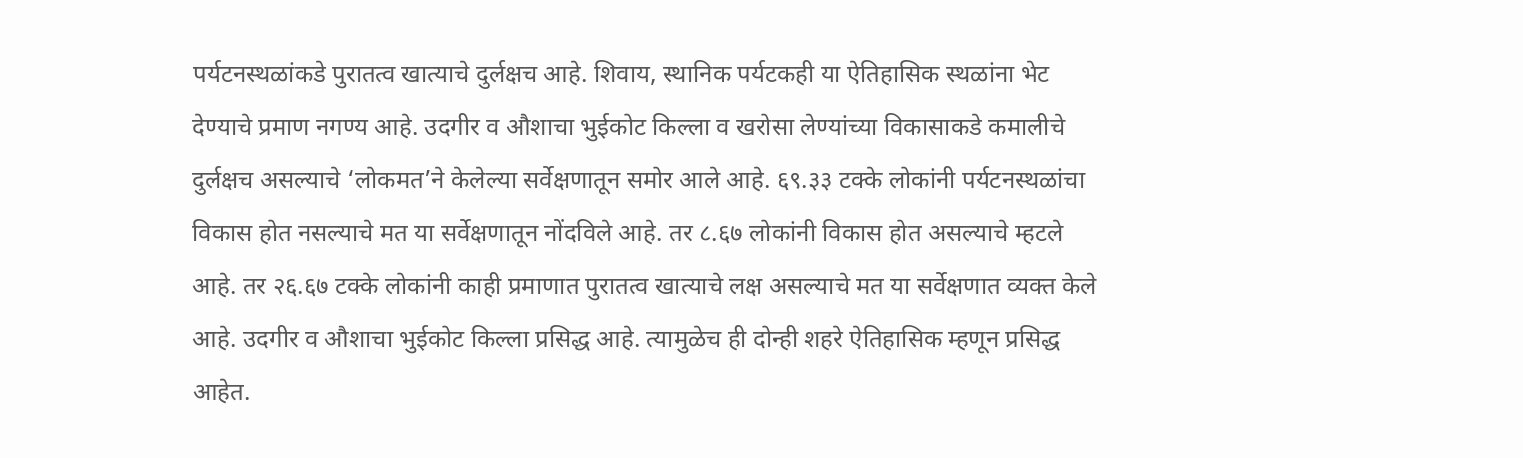पर्यटनस्थळांकडे पुरातत्व खात्याचे दुर्लक्षच आहे. शिवाय, स्थानिक पर्यटकही या ऐतिहासिक स्थळांना भेट देण्याचे प्रमाण नगण्य आहे. उदगीर व औशाचा भुईकोट किल्ला व खरोसा लेण्यांच्या विकासाकडे कमालीचे दुर्लक्षच असल्याचे ‘लोकमत’ने केलेल्या सर्वेक्षणातून समोर आले आहे. ६९.३३ टक्के लोकांनी पर्यटनस्थळांचा विकास होत नसल्याचे मत या सर्वेक्षणातून नोंदविले आहे. तर ८.६७ लोकांनी विकास होत असल्याचे म्हटले आहे. तर २६.६७ टक्के लोकांनी काही प्रमाणात पुरातत्व खात्याचे लक्ष असल्याचे मत या सर्वेक्षणात व्यक्त केले आहे. उदगीर व औशाचा भुईकोट किल्ला प्रसिद्ध आहे. त्यामुळेच ही दोन्ही शहरे ऐतिहासिक म्हणून प्रसिद्ध आहेत.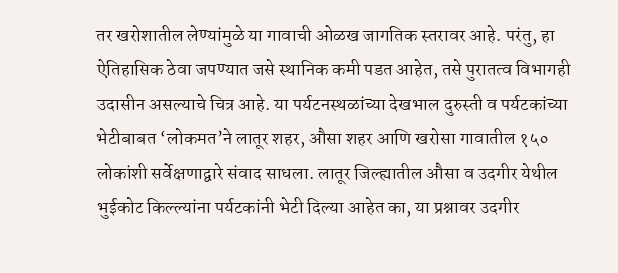तर खरोशातील लेण्यांमुळे या गावाची ओळख जागतिक स्तरावर आहे. परंतु, हा ऐतिहासिक ठेवा जपण्यात जसे स्थानिक कमी पडत आहेत, तसे पुरातत्व विभागही उदासीन असल्याचे चित्र आहे. या पर्यटनस्थळांच्या देखभाल दुरुस्ती व पर्यटकांच्या भेटीबाबत ‘लोकमत’ने लातूर शहर, औसा शहर आणि खरोसा गावातील १५० लोकांशी सर्वेक्षणाद्वारे संवाद साधला. लातूर जिल्ह्यातील औसा व उदगीर येथील भुईकोट किल्ल्यांना पर्यटकांनी भेटी दिल्या आहेत का, या प्रश्नावर उदगीर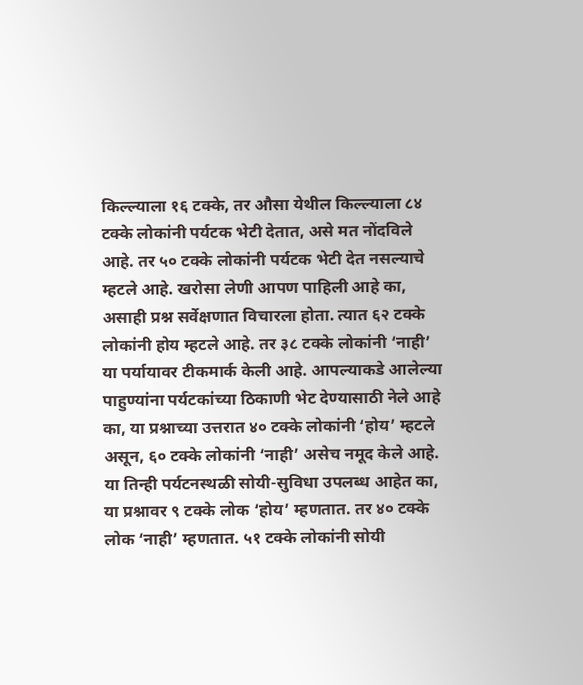किल्ल्याला १६ टक्के, तर औसा येथील किल्ल्याला ८४ टक्के लोकांनी पर्यटक भेटी देतात, असे मत नोंदविले आहे. तर ५० टक्के लोकांनी पर्यटक भेटी देत नसल्याचे म्हटले आहे. खरोसा लेणी आपण पाहिली आहे का, असाही प्रश्न सर्वेक्षणात विचारला होता. त्यात ६२ टक्के लोकांनी होय म्हटले आहे. तर ३८ टक्के लोकांनी ‘नाही’ या पर्यायावर टीकमार्क केली आहे. आपल्याकडे आलेल्या पाहुण्यांना पर्यटकांच्या ठिकाणी भेट देण्यासाठी नेले आहे का, या प्रश्नाच्या उत्तरात ४० टक्के लोकांनी ‘होय’ म्हटले असून, ६० टक्के लोकांनी ‘नाही’ असेच नमूद केले आहे. या तिन्ही पर्यटनस्थळी सोयी-सुविधा उपलब्ध आहेत का, या प्रश्नावर ९ टक्के लोक ‘होय’ म्हणतात. तर ४० टक्के लोक ‘नाही’ म्हणतात. ५१ टक्के लोकांनी सोयी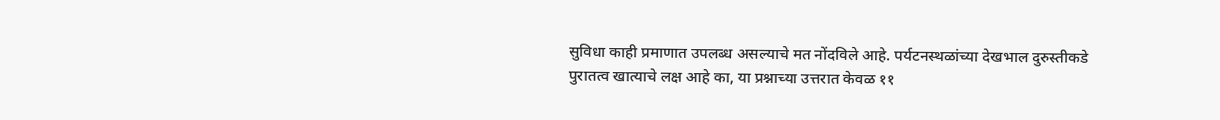सुविधा काही प्रमाणात उपलब्ध असल्याचे मत नोंदविले आहे. पर्यटनस्थळांच्या देखभाल दुरुस्तीकडे पुरातत्व खात्याचे लक्ष आहे का, या प्रश्नाच्या उत्तरात केवळ ११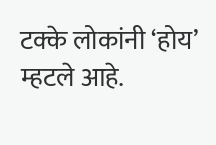टक्के लोकांनी ‘होय’ म्हटले आहे.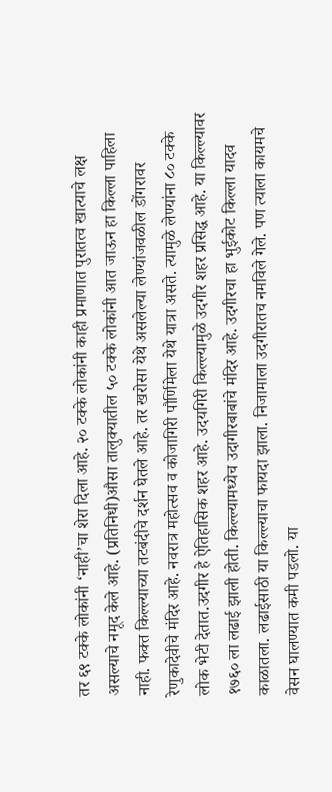तर ६९ टक्के लोकांनी ‘नाही’चा शेरा दिला आहे. २० टक्के लोकांनी काही प्रमाणात पुरातत्व खात्याचे लक्ष असल्याचे नमूद केले आहे. (प्रतिनिधी)औसा तालुक्यातील ५० टक्के लोकांनी आत जाऊन हा किल्ला पाहिला नाही. फक्त किल्ल्याच्या तटबंदीचे दर्शन घेतले आहे. तर खरोसा येथे असलेल्या लेण्यांजवळील डोंगरावर रेणुकादेवीचे मंदिर आहे. नवरात्र महोत्सव व कोजागिरी पौर्णिमेला येथे यात्रा असते. त्यामुळे लेण्यांना ८० टक्के लोक भेटी देतात.उदगीर हे ऐतिहासिक शहर आहे. उदयगिरी किल्ल्यामुळे उदगीर शहर प्रसिद्ध आहे. या किल्ल्यावर १७६० ला लढाई झाली होती. किल्ल्यामध्येच उदागीरबाबांचे मंदिर आहे. उदगीरचा हा भुईकोट किल्ला यादव काळातला. लढाईसाठी या किल्ल्याचा फायदा झाला. निजामाला उदगीरातच नमविले गेले. पण त्याला कायमचे वेसन घालण्यात कमी पडलो. या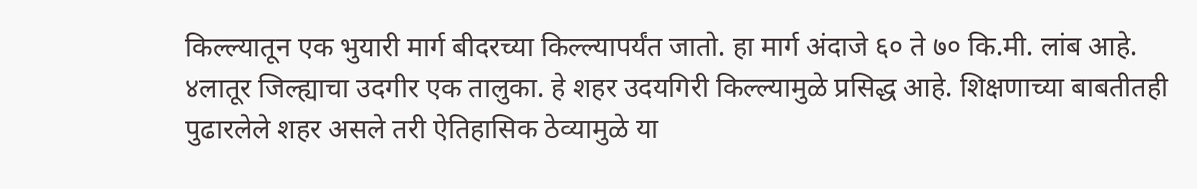किल्ल्यातून एक भुयारी मार्ग बीदरच्या किल्ल्यापर्यंत जातो. हा मार्ग अंदाजे ६० ते ७० कि.मी. लांब आहे. ४लातूर जिल्ह्याचा उदगीर एक तालुका. हे शहर उदयगिरी किल्ल्यामुळे प्रसिद्ध आहे. शिक्षणाच्या बाबतीतही पुढारलेले शहर असले तरी ऐतिहासिक ठेव्यामुळे या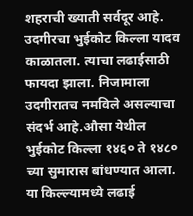शहराची ख्याती सर्वदूर आहे. उदगीरचा भुईकोट किल्ला यादव काळातला. त्याचा लढाईसाठी फायदा झाला. निजामाला उदगीरातच नमविले असल्याचा संदर्भ आहे.औसा येथील भुईकोट किल्ला १४६० ते १४८० च्या सुमारास बांधण्यात आला. या किल्ल्यामध्ये लढाई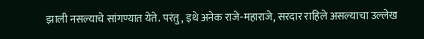झाली नसल्याचे सांगण्यात येते. परंतु, इथे अनेक राजे-महाराजे, सरदार राहिले असल्याचा उल्लेख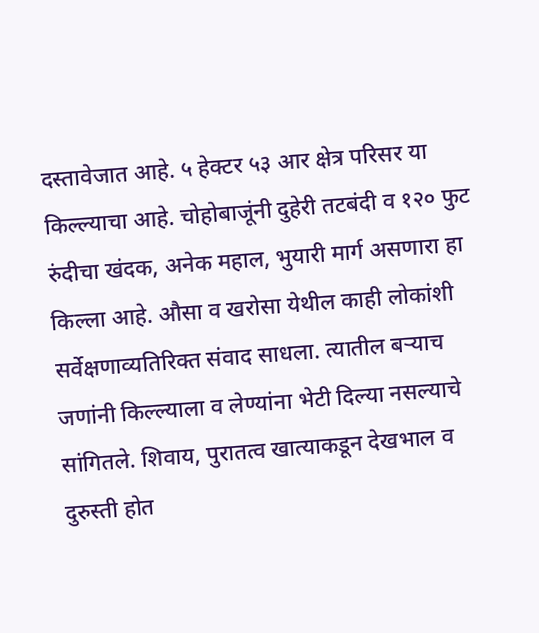दस्तावेजात आहे. ५ हेक्टर ५३ आर क्षेत्र परिसर या किल्ल्याचा आहे. चोहोबाजूंनी दुहेरी तटबंदी व १२० फुट रुंदीचा खंदक, अनेक महाल, भुयारी मार्ग असणारा हा किल्ला आहे. औसा व खरोसा येथील काही लोकांशी सर्वेक्षणाव्यतिरिक्त संवाद साधला. त्यातील बऱ्याच जणांनी किल्ल्याला व लेण्यांना भेटी दिल्या नसल्याचे सांगितले. शिवाय, पुरातत्व खात्याकडून देखभाल व दुरुस्ती होत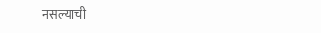नसल्याची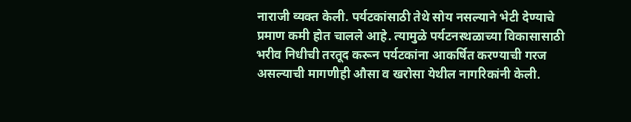नाराजी व्यक्त केली. पर्यटकांसाठी तेथे सोय नसल्याने भेटी देण्याचे प्रमाण कमी होत चालले आहे. त्यामुळे पर्यटनस्थळाच्या विकासासाठी भरीव निधीची तरतूद करून पर्यटकांना आकर्षित करण्याची गरज असल्याची मागणीही औसा व खरोसा येथील नागरिकांनी केली.